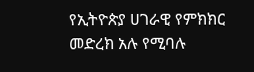የኢትዮጵያ ሀገራዊ የምክክር መድረክ አሉ የሚባሉ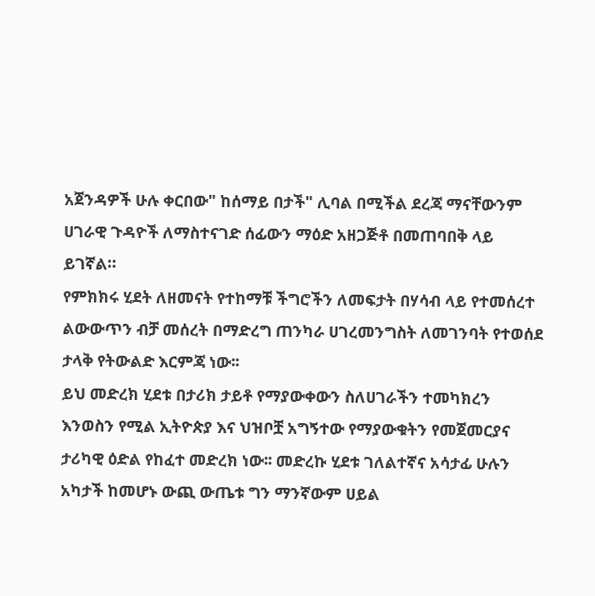አጀንዳዎች ሁሉ ቀርበው" ከሰማይ በታች" ሊባል በሚችል ደረጃ ማናቸውንም ሀገራዊ ጉዳዮች ለማስተናገድ ሰፊውን ማዕድ አዘጋጅቶ በመጠባበቅ ላይ ይገኛል።
የምክክሩ ሂደት ለዘመናት የተከማቹ ችግሮችን ለመፍታት በሃሳብ ላይ የተመሰረተ ልውውጥን ብቻ መሰረት በማድረግ ጠንካራ ሀገረመንግስት ለመገንባት የተወሰደ ታላቅ የትውልድ እርምጃ ነው፡፡
ይህ መድረክ ሂደቱ በታሪክ ታይቶ የማያውቀውን ስለሀገራችን ተመካክረን እንወስን የሚል ኢትዮጵያ እና ህዝቦቿ አግኝተው የማያውቁትን የመጀመርያና ታሪካዊ ዕድል የከፈተ መድረክ ነው፡፡ መድረኩ ሂደቱ ገለልተኛና አሳታፊ ሁሉን አካታች ከመሆኑ ውጪ ውጤቱ ግን ማንኛውም ሀይል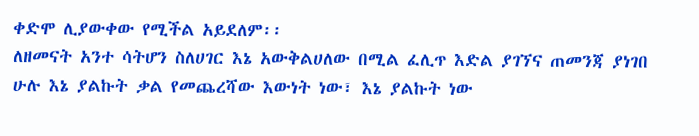ቀድሞ ሊያውቀው የሚችል አይደለም፡፡
ለዘመናት አንተ ሳትሆን ስለሀገር እኔ አውቅልሀለው በሚል ፈሊጥ እድል ያገኘና ጠመንጃ ያነገበ ሁሉ እኔ ያልኩት ቃል የመጨረሻው እውነት ነው፣ እኔ ያልኩት ነው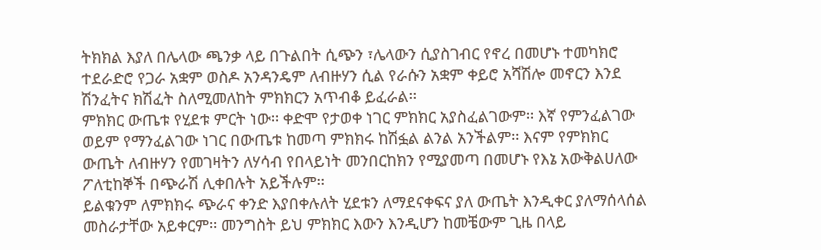ትክክል እያለ በሌላው ጫንቃ ላይ በጉልበት ሲጭን ፣ሌላውን ሲያስገብር የኖረ በመሆኑ ተመካክሮ ተደራድሮ የጋራ አቋም ወስዶ አንዳንዴም ለብዙሃን ሲል የራሱን አቋም ቀይሮ አሻሽሎ መኖርን እንደ ሽንፈትና ክሽፈት ስለሚመለከት ምክክርን አጥብቆ ይፈራል፡፡
ምክክር ውጤቱ የሂደቱ ምርት ነው፡፡ ቀድሞ የታወቀ ነገር ምክክር አያስፈልገውም፡፡ እኛ የምንፈልገው ወይም የማንፈልገው ነገር በውጤቱ ከመጣ ምክክሩ ከሽፏል ልንል አንችልም፡፡ እናም የምክክር ውጤት ለብዙሃን የመገዛትን ለሃሳብ የበላይነት መንበርከክን የሚያመጣ በመሆኑ የእኔ አውቅልሀለው ፖለቲከኞች በጭራሽ ሊቀበሉት አይችሉም፡፡
ይልቁንም ለምክክሩ ጭራና ቀንድ እያበቀሉለት ሂደቱን ለማደናቀፍና ያለ ውጤት እንዲቀር ያለማሰላሰል መስራታቸው አይቀርም፡፡ መንግስት ይህ ምክክር እውን እንዲሆን ከመቼውም ጊዜ በላይ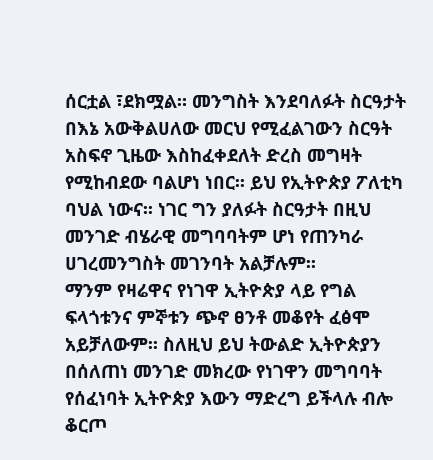ሰርቷል ፣ደክሟል። መንግስት እንደባለፉት ስርዓታት በእኔ አውቅልሀለው መርህ የሚፈልገውን ስርዓት አስፍኖ ጊዜው እስከፈቀደለት ድረስ መግዛት የሚከብደው ባልሆነ ነበር፡፡ ይህ የኢትዮጵያ ፖለቲካ ባህል ነውና፡፡ ነገር ግን ያለፉት ስርዓታት በዚህ መንገድ ብሄራዊ መግባባትም ሆነ የጠንካራ ሀገረመንግስት መገንባት አልቻሉም፡፡
ማንም የዛሬዋና የነገዋ ኢትዮጵያ ላይ የግል ፍላጎቱንና ምኞቱን ጭኖ ፀንቶ መቆየት ፈፅሞ አይቻለውም፡፡ ስለዚህ ይህ ትውልድ ኢትዮጵያን በሰለጠነ መንገድ መክረው የነገዋን መግባባት የሰፈነባት ኢትዮጵያ እውን ማድረግ ይችላሉ ብሎ ቆርጦ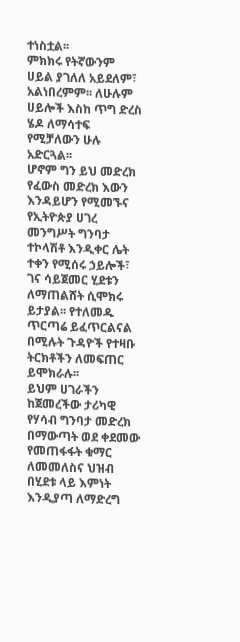ተነስቷል፡፡
ምክክሩ የትኛውንም ሀይል ያገለለ አይደለም፣ አልነበረምም፡፡ ለሁሉም ሀይሎች እስከ ጥግ ድረስ ሄዶ ለማሳተፍ የሚቻለውን ሁሉ አድርጓል፡፡
ሆኖም ግን ይህ መድረክ የፈውስ መድረክ እውን እንዳይሆን የሚመኙና የኢትዮጵያ ሀገረ መንግሥት ግንባታ ተኮላሽቶ እንዲቀር ሌት ተቀን የሚሰሩ ኃይሎች፣ ገና ሳይጀመር ሂደቱን ለማጠልሸት ሲሞክሩ ይታያል፡፡ የተለመዱ ጥርጣሬ ይፈጥርልናል በሚሉት ጉዳዮች የተዛቡ ትርክቶችን ለመፍጠር ይሞክራሉ፡፡
ይህም ሀገራችን ከጀመረችው ታሪካዊ የሃሳብ ግንባታ መድረክ በማውጣት ወደ ቀደመው የመጠፋፋት ቁማር ለመመለስና ህዝብ በሂደቱ ላይ እምነት እንዲያጣ ለማድረግ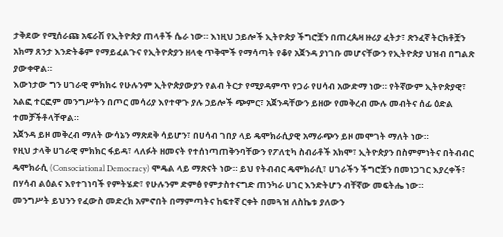ታቅደው የሚሰራጩ አፍራሽ የኢትዮጵያ ጠላቶች ሴራ ነው። እነዚህ ኃይሎች ኢትዮጵያ ችግሮቿን በጠረጴዛ ዙሪያ ፈትታ፣ ጽንፈኛ ትርክቶቿን አክማ ጸንታ እንድትቆም የማይፈልጉና የኢትዮጵያን ዘላቂ ጥቅሞች የማሳጣት የቆየ አጀንዳ ያነገቡ መሆናቸውን የኢትዮጵያ ህዝብ በግልጽ ያውቀዋል።
እውነታው ግን ሀገራዊ ምክክሩ የሁሉንም ኢትዮጵያውያን የልብ ትርታ የሚያዳምጥ የጋራ የሀሳብ አውድማ ነው። የትኛውም ኢትዮጵያዊ፣ አልፎ ተርፎም መንግሥትን በጦር መሳሪያ እየተዋጉ ያሉ ኃይሎች ጭምር፣ አጀንዳቸውን ይዘው የመቅረብ ሙሉ መብትና ሰፊ ዕድል ተመቻችቶላቸዋል።
አጀንዳ ይዞ መቅረብ ማለት ውሳኔን ማጽደቅ ሳይሆን፣ በሀሳብ ገበያ ላይ ዴሞክራሲያዊ አማራጭን ይዞ መሞገት ማለት ነው።
የዚህ ታላቅ ሀገራዊ ምክክር ፋይዳ፣ ላለፉት ዘመናት የተሰነጣጠቅንባቸውን የፖለቲካ ስብራቶች አክሞ፣ ኢትዮጵያን በስምምነትና በትብብር ዴሞክራሲ (Consociational Democracy) ሞዴል ላይ ማጽናት ነው። ይህ የትብብር ዴሞክራሲ፣ ሀገራችን ችግሮቿን በመነጋገር እያረቀች፣ በሃሳብ ልዕልና እየተገነባች የምትሄድ፣ የሁሉንም ድምፅ የምታስተናግድ ጠንካራ ሀገር እንድትሆን ብቸኛው መፍትሔ ነው።
መንግሥት ይህንን የፈውስ መድረክ አምኖበት በማምጣትና ከፍተኛ ርቀት በመጓዝ ለስኬቱ ያለውን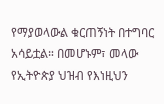የማያወላውል ቁርጠኝነት በተግባር አሳይቷል። በመሆኑም፣ መላው የኢትዮጵያ ህዝብ የእነዚህን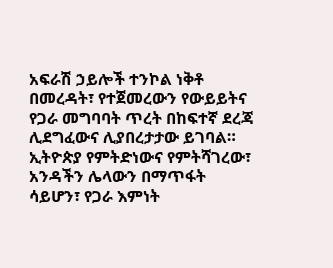አፍራሽ ኃይሎች ተንኮል ነቅቶ በመረዳት፣ የተጀመረውን የውይይትና የጋራ መግባባት ጥረት በከፍተኛ ደረጃ ሊደግፈውና ሊያበረታታው ይገባል። ኢትዮጵያ የምትድነውና የምትሻገረው፣ አንዳችን ሌላውን በማጥፋት ሳይሆን፣ የጋራ እምነት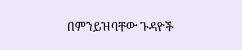በምንይዝባቸው ጉዳዮች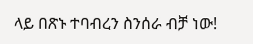ላይ በጽኑ ተባብረን ስንሰራ ብቻ ነው!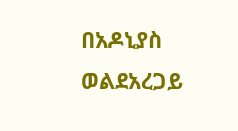በአዶኒያስ ወልደአረጋይ